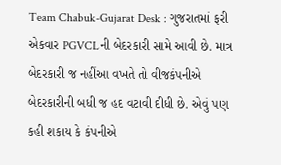Team Chabuk-Gujarat Desk : ગુજરાતમાં ફરી એકવાર PGVCLની બેદરકારી સામે આવી છે. માત્ર બેદરકારી જ નહીંઆ વખતે તો વીજકંપનીએ બેદરકારીની બધી જ હદ વટાવી દીધી છે. એવું પણ કહી શકાય કે કંપનીએ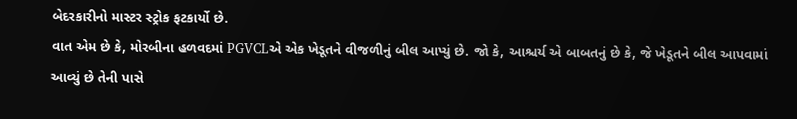બેદરકારીનો માસ્ટર સ્ટ્રોક ફટકાર્યો છે.
વાત એમ છે કે, મોરબીના હળવદમાં PGVCLએ એક ખેડૂતને વીજળીનું બીલ આપ્યું છે. જો કે, આશ્ચર્ય એ બાબતનું છે કે, જે ખેડૂતને બીલ આપવામાં આવ્યું છે તેની પાસે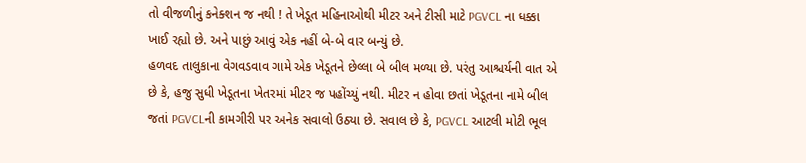તો વીજળીનું કનેક્શન જ નથી ! તે ખેડૂત મહિનાઓથી મીટર અને ટીસી માટે PGVCL ના ધક્કા ખાઈ રહ્યો છે. અને પાછું આવું એક નહીં બે-બે વાર બન્યું છે.
હળવદ તાલુકાના વેગવડવાવ ગામે એક ખેડૂતને છેલ્લા બે બીલ મળ્યા છે. પરંતુ આશ્ચર્યની વાત એ છે કે, હજુ સુધી ખેડૂતના ખેતરમાં મીટર જ પહોંચ્યું નથી. મીટર ન હોવા છતાં ખેડૂતના નામે બીલ જતાં PGVCLની કામગીરી પર અનેક સવાલો ઉઠ્યા છે. સવાલ છે કે, PGVCL આટલી મોટી ભૂલ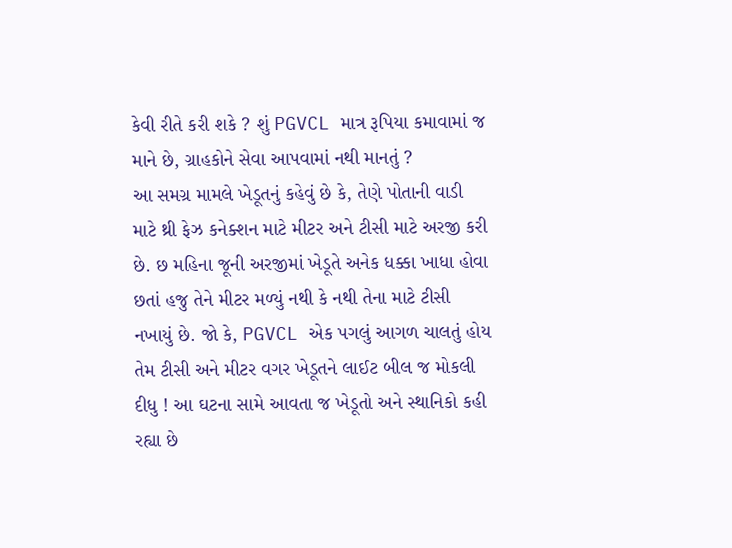કેવી રીતે કરી શકે ? શું PGVCL માત્ર રૂપિયા કમાવામાં જ માને છે, ગ્રાહકોને સેવા આપવામાં નથી માનતું ?
આ સમગ્ર મામલે ખેડૂતનું કહેવું છે કે, તેણે પોતાની વાડી માટે થ્રી ફેઝ કનેક્શન માટે મીટર અને ટીસી માટે અરજી કરી છે. છ મહિના જૂની અરજીમાં ખેડૂતે અનેક ધક્કા ખાધા હોવા છતાં હજુ તેને મીટર મળ્યું નથી કે નથી તેના માટે ટીસી નખાયું છે. જો કે, PGVCL એક પગલું આગળ ચાલતું હોય તેમ ટીસી અને મીટર વગર ખેડૂતને લાઈટ બીલ જ મોકલી દીધુ ! આ ઘટના સામે આવતા જ ખેડૂતો અને સ્થાનિકો કહી રહ્યા છે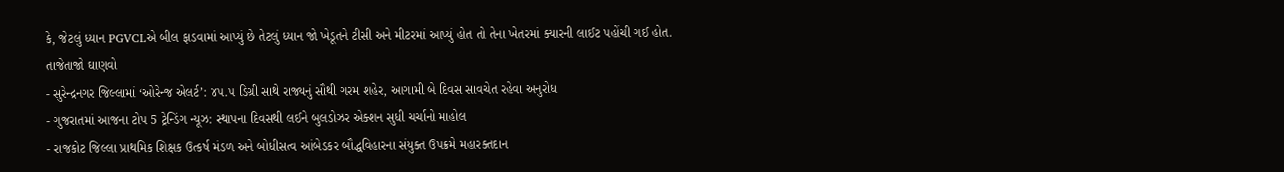કે, જેટલું ધ્યાન PGVCLએ બીલ ફાડવામાં આપ્યું છે તેટલું ધ્યાન જો ખેડૂતને ટીસી અને મીટરમાં આપ્યું હોત તો તેના ખેતરમાં ક્યારની લાઈટ પહોંચી ગઈ હોત.
તાજેતાજો ઘાણવો
- સુરેન્દ્રનગર જિલ્લામાં ‘ઓરેન્જ એલર્ટ’: ૪૫.૫ ડિગ્રી સાથે રાજ્યનું સૌથી ગરમ શહેર, આગામી બે દિવસ સાવચેત રહેવા અનુરોધ
- ગુજરાતમાં આજના ટોપ 5 ટ્રેન્ડિંગ ન્યૂઝ: સ્થાપના દિવસથી લઈને બુલડોઝર એક્શન સુધી ચર્ચાનો માહોલ
- રાજકોટ જિલ્લા પ્રાથમિક શિક્ષક ઉત્કર્ષ મંડળ અને બોધીસત્વ આંબેડકર બૌદ્ધવિહારના સંયુક્ત ઉપક્રમે મહારક્તદાન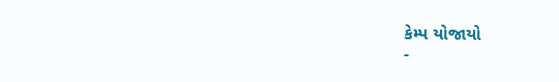કેમ્પ યોજાયો
-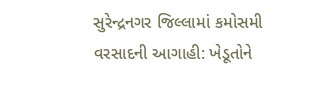સુરેન્દ્રનગર જિલ્લામાં કમોસમી વરસાદની આગાહી: ખેડૂતોને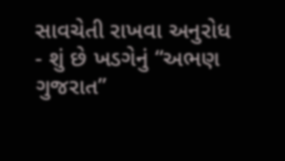સાવચેતી રાખવા અનુરોધ
- શું છે ખડગેનું “અભણ ગુજરાત”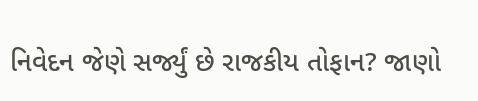નિવેદન જેણે સર્જ્યું છે રાજકીય તોફાન? જાણો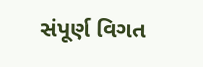સંપૂર્ણ વિગત